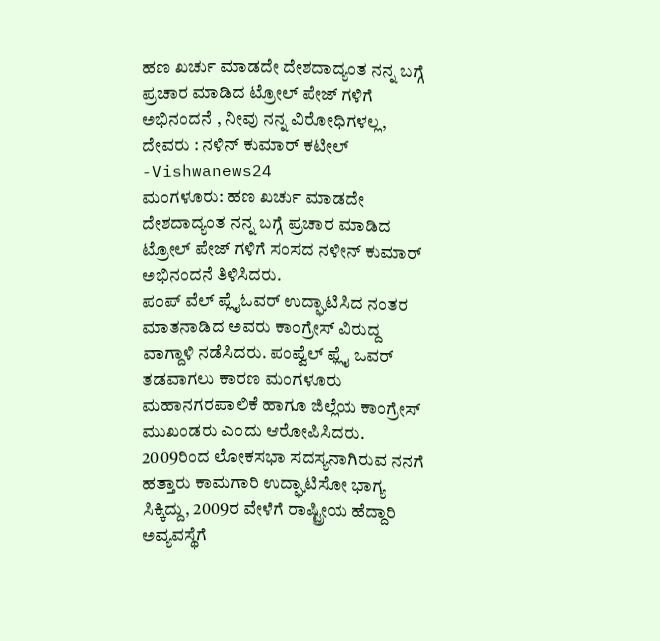ಹಣ ಖರ್ಚು ಮಾಡದೇ ದೇಶದಾದ್ಯಂತ ನನ್ನ ಬಗ್ಗೆ ಪ್ರಚಾರ ಮಾಡಿದ ಟ್ರೋಲ್ ಪೇಜ್ ಗಳಿಗೆ ಅಭಿನಂದನೆ , ನೀವು ನನ್ನ ವಿರೋಧಿಗಳಲ್ಲ, ದೇವರು : ನಳಿನ್ ಕುಮಾರ್ ಕಟೀಲ್ -Vishwanews24
ಮಂಗಳೂರು: ಹಣ ಖರ್ಚು ಮಾಡದೇ ದೇಶದಾದ್ಯಂತ ನನ್ನ ಬಗ್ಗೆ ಪ್ರಚಾರ ಮಾಡಿದ ಟ್ರೋಲ್ ಪೇಜ್ ಗಳಿಗೆ ಸಂಸದ ನಳೀನ್ ಕುಮಾರ್ ಅಭಿನಂದನೆ ತಿಳಿಸಿದರು.
ಪಂಪ್ ವೆಲ್ ಪ್ಲೈಓವರ್ ಉದ್ಘಾಟಿಸಿದ ನಂತರ ಮಾತನಾಡಿದ ಅವರು ಕಾಂಗ್ರೇಸ್ ವಿರುದ್ದ ವಾಗ್ದಾಳಿ ನಡೆಸಿದರು. ಪಂಪ್ವೆಲ್ ಫ್ಲೈ ಒವರ್ ತಡವಾಗಲು ಕಾರಣ ಮಂಗಳೂರು ಮಹಾನಗರಪಾಲಿಕೆ ಹಾಗೂ ಜಿಲ್ಲೆಯ ಕಾಂಗ್ರೇಸ್ ಮುಖಂಡರು ಎಂದು ಆರೋಪಿಸಿದರು.
2009ರಿಂದ ಲೋಕಸಭಾ ಸದಸ್ಯನಾಗಿರುವ ನನಗೆ ಹತ್ತಾರು ಕಾಮಗಾರಿ ಉದ್ಘಾಟಿಸೋ ಭಾಗ್ಯ ಸಿಕ್ಕಿದ್ದು, 2009ರ ವೇಳೆಗೆ ರಾಷ್ಟ್ರೀಯ ಹೆದ್ದಾರಿ ಅವ್ಯವಸ್ಥೆಗೆ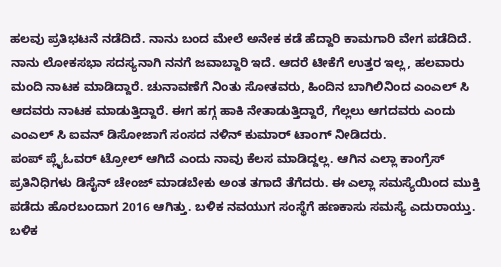ಹಲವು ಪ್ರತಿಭಟನೆ ನಡೆದಿದೆ. ನಾನು ಬಂದ ಮೇಲೆ ಅನೇಕ ಕಡೆ ಹೆದ್ದಾರಿ ಕಾಮಗಾರಿ ವೇಗ ಪಡೆದಿದೆ. ನಾನು ಲೋಕಸಭಾ ಸದಸ್ಯನಾಗಿ ನನಗೆ ಜವಾಬ್ದಾರಿ ಇದೆ. ಆದರೆ ಟೀಕೆಗೆ ಉತ್ತರ ಇಲ್ಲ, ಹಲವಾರು ಮಂದಿ ನಾಟಕ ಮಾಡಿದ್ದಾರೆ. ಚುನಾವಣೆಗೆ ನಿಂತು ಸೋತವರು, ಹಿಂದಿನ ಬಾಗಿಲಿನಿಂದ ಎಂಎಲ್ ಸಿ ಆದವರು ನಾಟಕ ಮಾಡುತ್ತಿದ್ದಾರೆ. ಈಗ ಹಗ್ಗ ಹಾಕಿ ನೇತಾಡುತ್ತಿದ್ದಾರೆ, ಗೆಲ್ಲಲು ಆಗದವರು ಎಂದು ಎಂಎಲ್ ಸಿ ಐವನ್ ಡಿಸೋಜಾಗೆ ಸಂಸದ ನಳಿನ್ ಕುಮಾರ್ ಟಾಂಗ್ ನೀಡಿದರು.
ಪಂಪ್ ಪ್ಲೈಓವರ್ ಟ್ರೋಲ್ ಆಗಿದೆ ಎಂದು ನಾವು ಕೆಲಸ ಮಾಡಿದ್ದಲ್ಲ. ಆಗಿನ ಎಲ್ಲಾ ಕಾಂಗ್ರೆಸ್ ಪ್ರತಿನಿಧಿಗಳು ಡಿಸೈನ್ ಚೇಂಜ್ ಮಾಡಬೇಕು ಅಂತ ತಗಾದೆ ತೆಗೆದರು. ಈ ಎಲ್ಲಾ ಸಮಸ್ಯೆಯಿಂದ ಮುಕ್ತಿ ಪಡೆದು ಹೊರಬಂದಾಗ 2016 ಆಗಿತ್ತು. ಬಳಿಕ ನವಯುಗ ಸಂಸ್ಥೆಗೆ ಹಣಕಾಸು ಸಮಸ್ಯೆ ಎದುರಾಯ್ತು. ಬಳಿಕ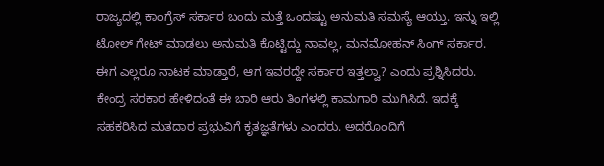ರಾಜ್ಯದಲ್ಲಿ ಕಾಂಗ್ರೆಸ್ ಸರ್ಕಾರ ಬಂದು ಮತ್ತೆ ಒಂದಷ್ಟು ಅನುಮತಿ ಸಮಸ್ಯೆ ಆಯ್ತು. ಇನ್ನು ಇಲ್ಲಿ ಟೋಲ್ ಗೇಟ್ ಮಾಡಲು ಅನುಮತಿ ಕೊಟ್ಟಿದ್ದು ನಾವಲ್ಲ, ಮನಮೋಹನ್ ಸಿಂಗ್ ಸರ್ಕಾರ. ಈಗ ಎಲ್ಲರೂ ನಾಟಕ ಮಾಡ್ತಾರೆ, ಆಗ ಇವರದ್ದೇ ಸರ್ಕಾರ ಇತ್ತಲ್ವಾ? ಎಂದು ಪ್ರಶ್ನಿಸಿದರು.
ಕೇಂದ್ರ ಸರಕಾರ ಹೇಳಿದಂತೆ ಈ ಬಾರಿ ಆರು ತಿಂಗಳಲ್ಲಿ ಕಾಮಗಾರಿ ಮುಗಿಸಿದೆ. ಇದಕ್ಕೆ ಸಹಕರಿಸಿದ ಮತದಾರ ಪ್ರಭುವಿಗೆ ಕೃತಜ್ಞತೆಗಳು ಎಂದರು. ಅದರೊಂದಿಗೆ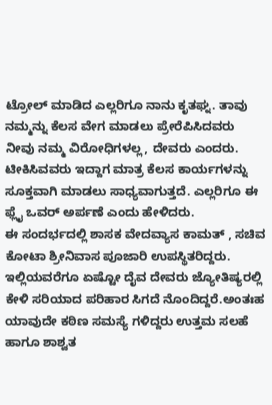ಟ್ರೋಲ್ ಮಾಡಿದ ಎಲ್ಲರಿಗೂ ನಾನು ಕೃತಘ್ನ. ತಾವು ನಮ್ಮನ್ನು ಕೆಲಸ ವೇಗ ಮಾಡಲು ಪ್ರೇರೆಪಿಸಿದವರು ನೀವು ನಮ್ಮ ವಿರೋಧಿಗಳಲ್ಲ, ದೇವರು ಎಂದರು. ಟೀಕಿಸಿವವರು ಇದ್ದಾಗ ಮಾತ್ರ ಕೆಲಸ ಕಾರ್ಯಗಳನ್ನು ಸೂಕ್ತವಾಗಿ ಮಾಡಲು ಸಾಧ್ಯವಾಗುತ್ತದೆ. ಎಲ್ಲರಿಗೂ ಈ ಫ್ಲೈ ಒವರ್ ಅರ್ಪಣೆ ಎಂದು ಹೇಳಿದರು.
ಈ ಸಂದರ್ಭದಲ್ಲಿ ಶಾಸಕ ವೇದವ್ಯಾಸ ಕಾಮತ್ , ಸಚಿವ ಕೋಟಾ ಶ್ರೀನಿವಾಸ ಪೂಜಾರಿ ಉಪಸ್ಥಿತರಿದ್ದರು.
ಇಲ್ಲಿಯವರೆಗೂ ಏಷ್ಟೋ ದೈವ ದೇವರು ಜ್ಯೋತಿಷ್ಯರಲ್ಲಿ ಕೇಳಿ ಸರಿಯಾದ ಪರಿಹಾರ ಸಿಗದೆ ನೊಂದಿದ್ದರೆ.ಅಂತಃಹ ಯಾವುದೇ ಕಠಿಣ ಸಮಸ್ಯೆ ಗಳಿದ್ದರು ಉತ್ತಮ ಸಲಹೆ ಹಾಗೂ ಶಾಶ್ವತ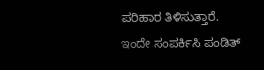ಪರಿಹಾರ ತಿಳಿಸುತ್ತಾರೆ.
ಇಂದೇ ಸಂಪರ್ಕಿಸಿ ಪಂಡಿತ್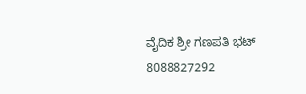ವೈದಿಕ ಶ್ರೀ ಗಣಪತಿ ಭಟ್
8088827292